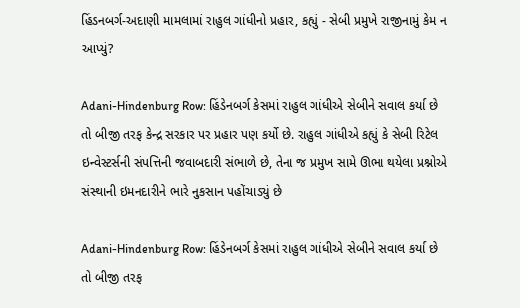હિંડનબર્ગ-અદાણી મામલામાં રાહુલ ગાંધીનો પ્રહાર, કહ્યું - સેબી પ્રમુખે રાજીનામું કેમ ન આપ્યું?

Adani-Hindenburg Row: હિંડેનબર્ગ કેસમાં રાહુલ ગાંધીએ સેબીને સવાલ કર્યા છે તો બીજી તરફ કેન્દ્ર સરકાર પર પ્રહાર પણ કર્યો છે. રાહુલ ગાંધીએ કહ્યું કે સેબી રિટેલ ઇન્વેસ્ટર્સની સંપત્તિની જવાબદારી સંભાળે છે, તેના જ પ્રમુખ સામે ઊભા થયેલા પ્રશ્નોએ સંસ્થાની ઇમનદારીને ભારે નુકસાન પહોંચાડ્યું છે

Adani-Hindenburg Row: હિંડેનબર્ગ કેસમાં રાહુલ ગાંધીએ સેબીને સવાલ કર્યા છે તો બીજી તરફ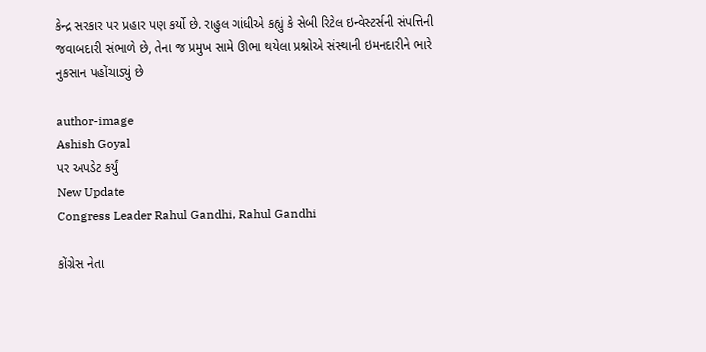કેન્દ્ર સરકાર પર પ્રહાર પણ કર્યો છે. રાહુલ ગાંધીએ કહ્યું કે સેબી રિટેલ ઇન્વેસ્ટર્સની સંપત્તિની જવાબદારી સંભાળે છે, તેના જ પ્રમુખ સામે ઊભા થયેલા પ્રશ્નોએ સંસ્થાની ઇમનદારીને ભારે નુકસાન પહોંચાડ્યું છે

author-image
Ashish Goyal
પર અપડેટ કર્યું
New Update
Congress Leader Rahul Gandhi, Rahul Gandhi

કોંગ્રેસ નેતા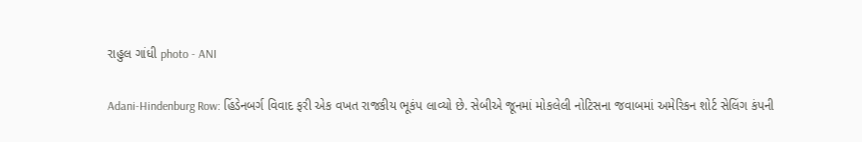રાહુલ ગાંધી photo - ANI

Adani-Hindenburg Row: હિંડેનબર્ગ વિવાદ ફરી એક વખત રાજકીય ભૂકંપ લાવ્યો છે. સેબીએ જૂનમાં મોકલેલી નોટિસના જવાબમાં અમેરિકન શોર્ટ સેલિંગ કંપની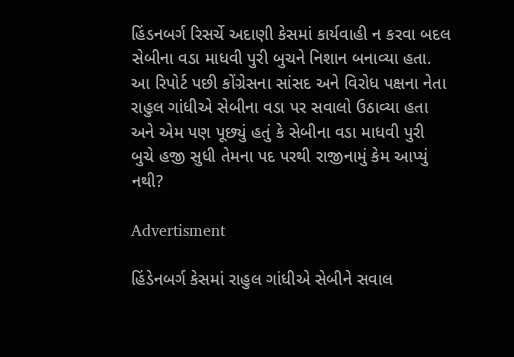હિંડનબર્ગ રિસર્ચે અદાણી કેસમાં કાર્યવાહી ન કરવા બદલ સેબીના વડા માધવી પુરી બુચને નિશાન બનાવ્યા હતા. આ રિપોર્ટ પછી કોંગ્રેસના સાંસદ અને વિરોધ પક્ષના નેતા રાહુલ ગાંધીએ સેબીના વડા પર સવાલો ઉઠાવ્યા હતા અને એમ પણ પૂછ્યું હતું કે સેબીના વડા માધવી પુરી બુચે હજી સુધી તેમના પદ પરથી રાજીનામું કેમ આપ્યું નથી?

Advertisment

હિંડેનબર્ગ કેસમાં રાહુલ ગાંધીએ સેબીને સવાલ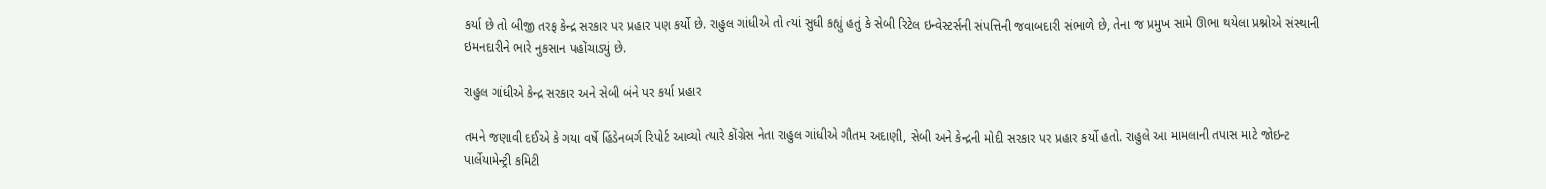કર્યા છે તો બીજી તરફ કેન્દ્ર સરકાર પર પ્રહાર પણ કર્યો છે. રાહુલ ગાંધીએ તો ત્યાં સુધી કહ્યું હતું કે સેબી રિટેલ ઇન્વેસ્ટર્સની સંપત્તિની જવાબદારી સંભાળે છે, તેના જ પ્રમુખ સામે ઊભા થયેલા પ્રશ્નોએ સંસ્થાની ઇમનદારીને ભારે નુકસાન પહોંચાડ્યું છે.

રાહુલ ગાંધીએ કેન્દ્ર સરકાર અને સેબી બંને પર કર્યા પ્રહાર

તમને જણાવી દઈએ કે ગયા વર્ષે હિંડેનબર્ગ રિપોર્ટ આવ્યો ત્યારે કોંગ્રેસ નેતા રાહુલ ગાંધીએ ગૌતમ અદાણી, સેબી અને કેન્દ્રની મોદી સરકાર પર પ્રહાર કર્યો હતો. રાહુલે આ મામલાની તપાસ માટે જોઇન્ટ પાર્લેયામેન્ટ્રી કમિટી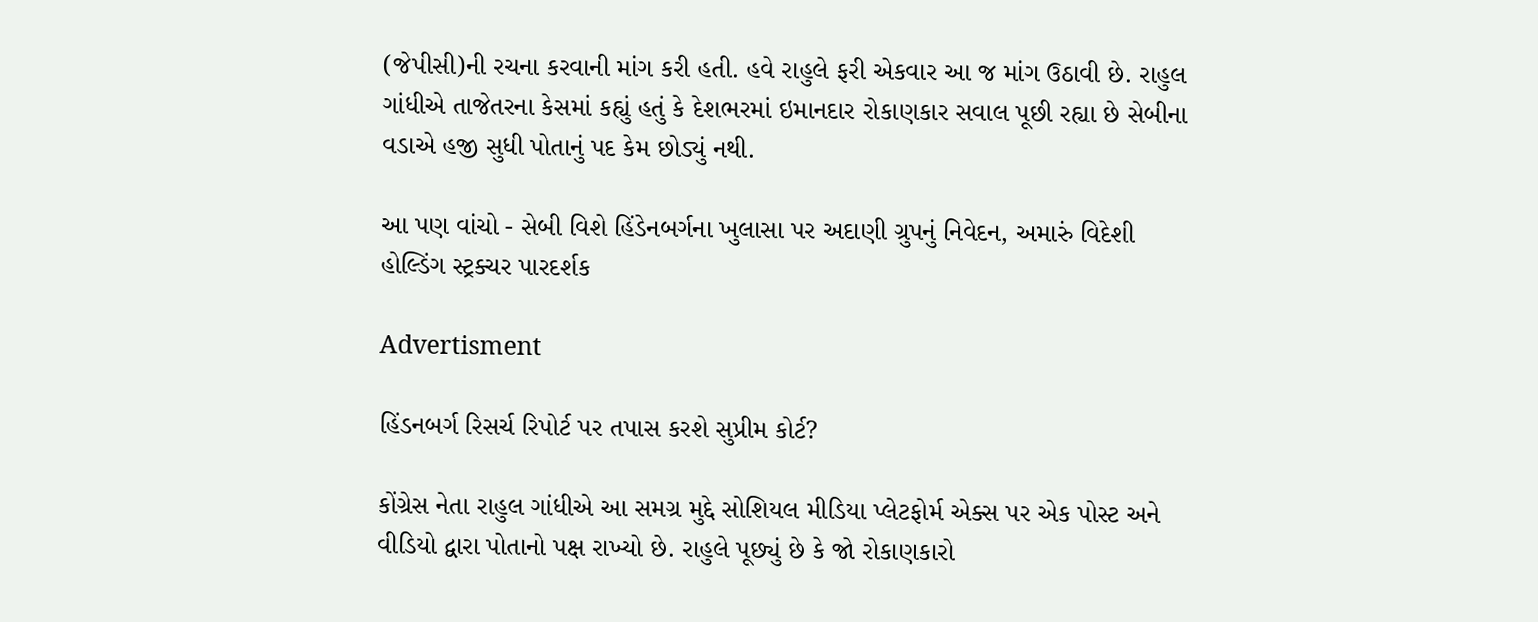(જેપીસી)ની રચના કરવાની માંગ કરી હતી. હવે રાહુલે ફરી એકવાર આ જ માંગ ઉઠાવી છે. રાહુલ ગાંધીએ તાજેતરના કેસમાં કહ્યું હતું કે દેશભરમાં ઇમાનદાર રોકાણકાર સવાલ પૂછી રહ્યા છે સેબીના વડાએ હજી સુધી પોતાનું પદ કેમ છોડ્યું નથી.

આ પણ વાંચો - સેબી વિશે હિંડેનબર્ગના ખુલાસા પર અદાણી ગ્રુપનું નિવેદન, અમારું વિદેશી હોલ્ડિંગ સ્ટ્રક્ચર પારદર્શક

Advertisment

હિંડનબર્ગ રિસર્ચ રિપોર્ટ પર તપાસ કરશે સુપ્રીમ કોર્ટ?

કોંગ્રેસ નેતા રાહુલ ગાંધીએ આ સમગ્ર મુદ્દે સોશિયલ મીડિયા પ્લેટફોર્મ એક્સ પર એક પોસ્ટ અને વીડિયો દ્વારા પોતાનો પક્ષ રાખ્યો છે. રાહુલે પૂછ્યું છે કે જો રોકાણકારો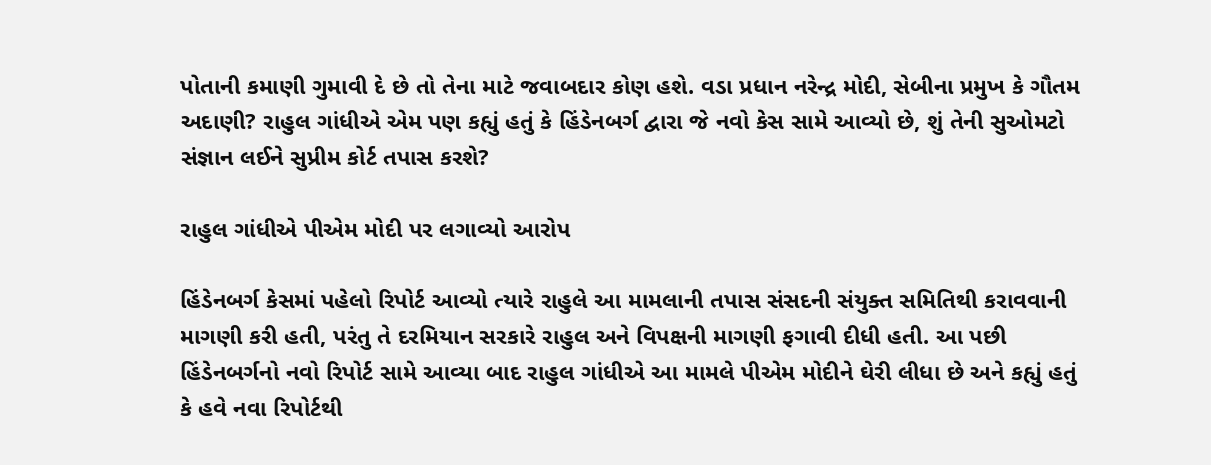પોતાની કમાણી ગુમાવી દે છે તો તેના માટે જવાબદાર કોણ હશે. વડા પ્રધાન નરેન્દ્ર મોદી, સેબીના પ્રમુખ કે ગૌતમ અદાણી? રાહુલ ગાંધીએ એમ પણ કહ્યું હતું કે હિંડેનબર્ગ દ્વારા જે નવો કેસ સામે આવ્યો છે, શું તેની સુઓમટો સંજ્ઞાન લઈને સુપ્રીમ કોર્ટ તપાસ કરશે?

રાહુલ ગાંધીએ પીએમ મોદી પર લગાવ્યો આરોપ

હિંડેનબર્ગ કેસમાં પહેલો રિપોર્ટ આવ્યો ત્યારે રાહુલે આ મામલાની તપાસ સંસદની સંયુક્ત સમિતિથી કરાવવાની માગણી કરી હતી, પરંતુ તે દરમિયાન સરકારે રાહુલ અને વિપક્ષની માગણી ફગાવી દીધી હતી. આ પછી હિંડેનબર્ગનો નવો રિપોર્ટ સામે આવ્યા બાદ રાહુલ ગાંધીએ આ મામલે પીએમ મોદીને ઘેરી લીધા છે અને કહ્યું હતું કે હવે નવા રિપોર્ટથી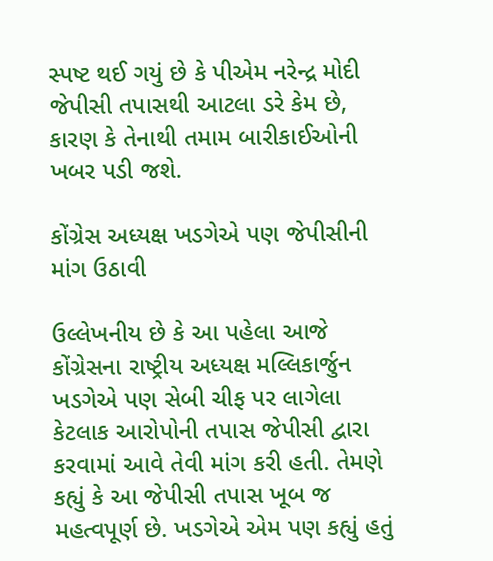સ્પષ્ટ થઈ ગયું છે કે પીએમ નરેન્દ્ર મોદી જેપીસી તપાસથી આટલા ડરે કેમ છે, કારણ કે તેનાથી તમામ બારીકાઈઓની ખબર પડી જશે.

કોંગ્રેસ અધ્યક્ષ ખડગેએ પણ જેપીસીની માંગ ઉઠાવી

ઉલ્લેખનીય છે કે આ પહેલા આજે કોંગ્રેસના રાષ્ટ્રીય અધ્યક્ષ મલ્લિકાર્જુન ખડગેએ પણ સેબી ચીફ પર લાગેલા કેટલાક આરોપોની તપાસ જેપીસી દ્વારા કરવામાં આવે તેવી માંગ કરી હતી. તેમણે કહ્યું કે આ જેપીસી તપાસ ખૂબ જ મહત્વપૂર્ણ છે. ખડગેએ એમ પણ કહ્યું હતું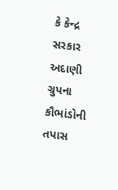કે કેન્દ્ર સરકાર અદાણી ગ્રુપના કૌભાંડોની તપાસ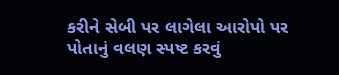કરીને સેબી પર લાગેલા આરોપો પર પોતાનું વલણ સ્પષ્ટ કરવું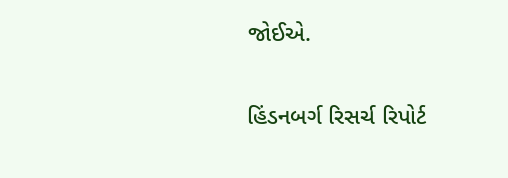જોઈએ.

હિંડનબર્ગ રિસર્ચ રિપોર્ટ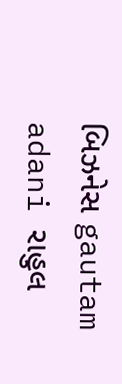બિઝનેસ gautam adani રાહુલ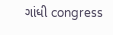ગાંધી congress